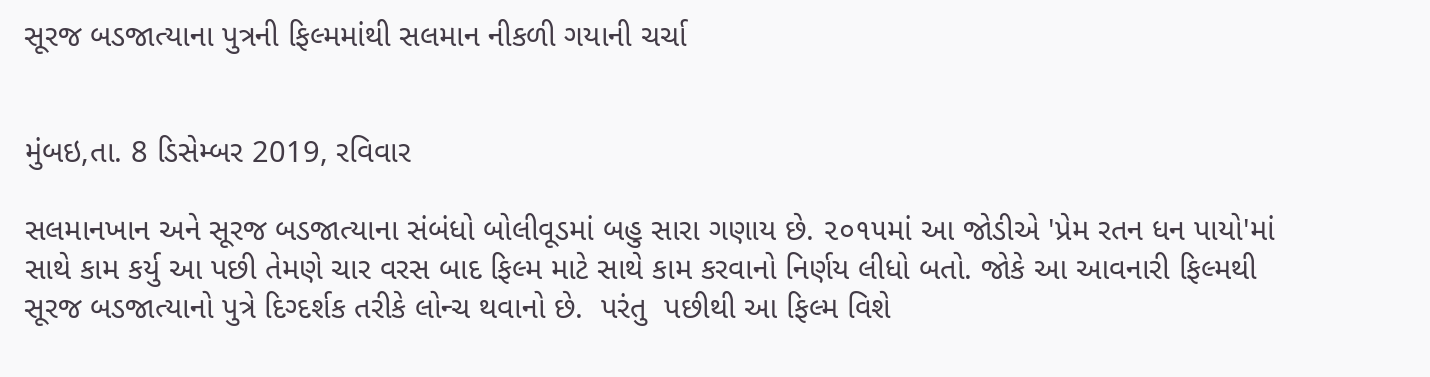સૂરજ બડજાત્યાના પુત્રની ફિલ્મમાંથી સલમાન નીકળી ગયાની ચર્ચા


મુંબઇ,તા. 8 ડિસેમ્બર 2019, રવિવાર

સલમાનખાન અને સૂરજ બડજાત્યાના સંબંધો બોલીવૂડમાં બહુ સારા ગણાય છે. ૨૦૧૫માં આ જોડીએ 'પ્રેમ રતન ધન પાયો'માં સાથે કામ કર્યુ આ પછી તેમણે ચાર વરસ બાદ ફિલ્મ માટે સાથે કામ કરવાનો નિર્ણય લીધો બતો. જોકે આ આવનારી ફિલ્મથી સૂરજ બડજાત્યાનો પુત્રે દિગ્દર્શક તરીકે લોન્ચ થવાનો છે.  પરંતુ  પછીથી આ ફિલ્મ વિશે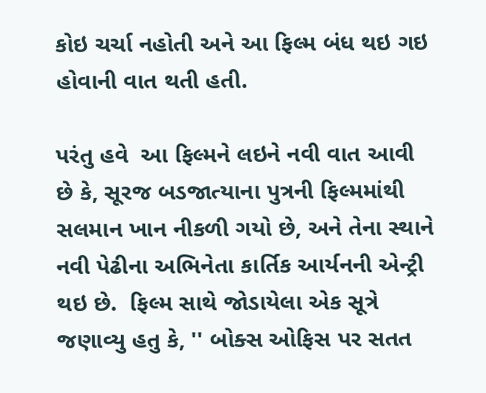કોઇ ચર્ચા નહોતી અને આ ફિલ્મ બંધ થઇ ગઇ હોવાની વાત થતી હતી.

પરંતુ હવે  આ ફિલ્મને લઇને નવી વાત આવી છે કે, સૂરજ બડજાત્યાના પુત્રની ફિલ્મમાંથી સલમાન ખાન નીકળી ગયો છે, અને તેના સ્થાને નવી પેઢીના અભિનેતા કાર્તિક આર્યનની એન્ટ્રી થઇ છે.  ફિલ્મ સાથે જોડાયેલા એક સૂત્રે જણાવ્યુ હતુ કે, '' બોક્સ ઓફિસ પર સતત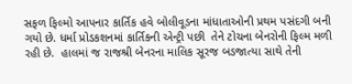સફળ ફિલ્મો આપનાર કાર્તિક હવે બોલીવૂડના માંધાતાઓની પ્રથમ પસંદગી બની ગયો છે. ધર્મા પ્રોડકશનમાં કાર્તિકની એન્ટ્રી પછી  તેને ટોચના બેનરોની ફિલ્મ મળી રહી છે.  હાલમાં જ રાજશ્રી બેનરના માલિક સૂરજ બડજાત્યા સાથે તેની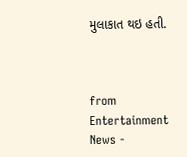મુલાકાત થઇ હતી.



from Entertainment News -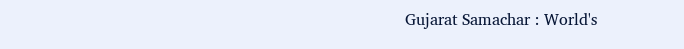Gujarat Samachar : World's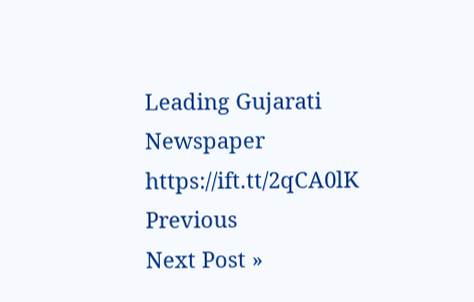Leading Gujarati Newspaper https://ift.tt/2qCA0lK
Previous
Next Post »